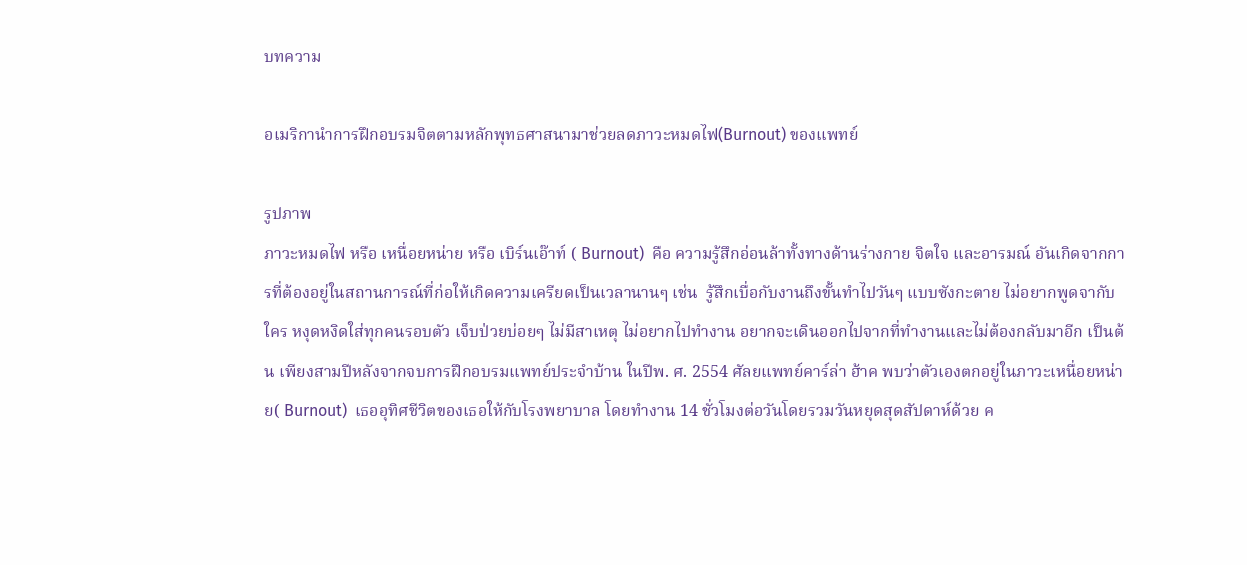บทความ

อเมริกานำการฝึกอบรมจิตตามหลักพุทธศาสนามาช่วยลดภาวะหมดไฟ(Burnout) ของแพทย์

รูปภาพ
ภาวะหมดไฟ หรือ เหนื่อยหน่าย หรือ เบิร์นเอ๊าท์ ( Burnout)  คือ ความรู้สึกอ่อนล้าทั้งทางด้านร่างกาย จิตใจ และอารมณ์ อันเกิดจากการที่ต้องอยู่ในสถานการณ์ที่ก่อให้เกิดความเครียดเป็นเวลานานๆ เช่น  รู้สึกเบื่อกับงานถึงขั้นทำไปวันๆ แบบซังกะตาย ไม่อยากพูดจากับใคร หงุดหงิดใส่ทุกคนรอบตัว เจ็บป่วยบ่อยๆ ไม่มีสาเหตุ ไม่อยากไปทำงาน อยากจะเดินออกไปจากที่ทำงานและไม่ต้องกลับมาอีก เป็นต้น เพียงสามปีหลังจากจบการฝึกอบรมแพทย์ประจำบ้าน ในปีพ. ศ. 2554 ศัลยแพทย์คาร์ล่า ฮ้าค พบว่าตัวเองตกอยู่ในภาวะเหนื่อยหน่าย( Burnout)  เธออุทิศชีวิตของเธอให้กับโรงพยาบาล โดยทำงาน 14 ชั่วโมงต่อวันโดยรวมวันหยุดสุดสัปดาห์ด้วย ค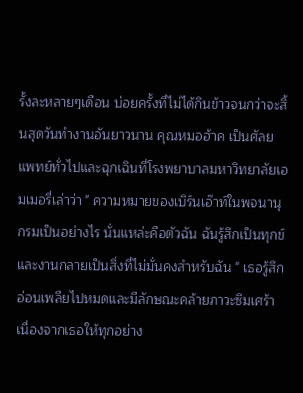รั้งละหลายๆเดือน บ่อยครั้งที่ไม่ได้กินข้าวจนกว่าจะสิ้นสุดวันทำงานอันยาวนาน คุณหมอฮ้าค เป็นศัลยแพทย์ทั่วไปและฉุกเฉินที่โรงพยาบาลมหาวิทยาลัยเอมเมอรี่เล่าว่า " ความหมายของเบิร์นเอ๊าท์ในพจนานุกรมเป็นอย่างไร นั่นแหล่ะคือตัวฉัน ฉันรู้สึกเป็นทุกข์และงานกลายเป็นสิ่งที่ไม่มั่นคงสำหรับฉัน " เธอรู้สึกอ่อนเพลียไปหมดและมีลักษณะคล้ายภาวะซึมเศร้า เนื่องจากเธอให้ทุกอย่าง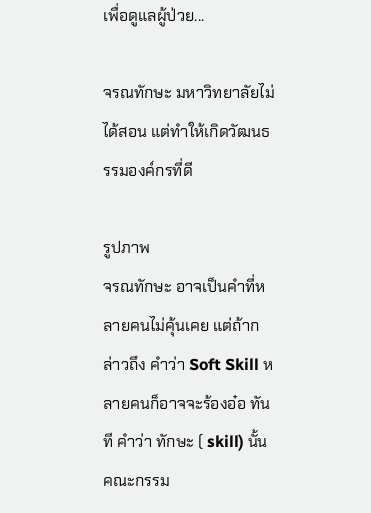เพื่อดูแลผู้ป่วย...

จรณทักษะ มหาวิทยาลัยไม่ได้สอน แต่ทำให้เกิดวัฒนธรรมองค์กรที่ดี

รูปภาพ
จรณทักษะ อาจเป็นคำที่หลายคนไม่คุ้นเคย แต่ถ้ากล่าวถึง คำว่า Soft Skill หลายคนก็อาจจะร้องอ๋อ ทันที คำว่า ทักษะ ( skill) นั้น คณะกรรม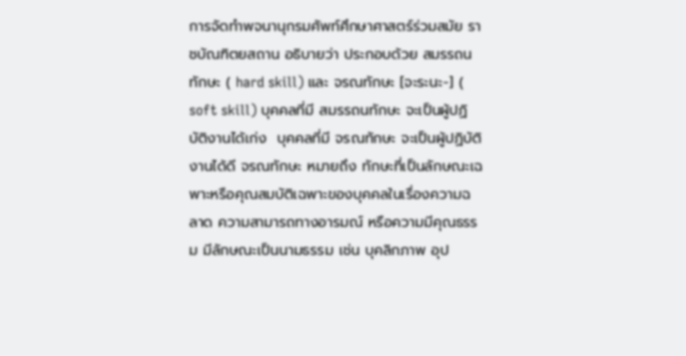การจัดทำพจนานุกรมศัพท์ศึกษาศาสตร์ร่วมสมัย ราชบัณฑิตยสถาน อธิบายว่า ประกอบด้วย สมรรถนทักษะ ( hard skill) และ จรณทักษะ [จะระนะ-] ( soft skill) บุคคลที่มี สมรรถนทักษะ จะเป็นผู้ปฏิบัติงานได้เก่ง  บุคคลที่มี จรณทักษะ จะเป็นผู้ปฏิบัติงานได้ดี จรณทักษะ หมายถึง ทักษะที่เป็นลักษณะเฉพาะหรือคุณสมบัติเฉพาะของบุคคลในเรื่องความฉลาด ความสามารถทางอารมณ์ หรือความมีคุณธรรม มีลักษณะเป็นนามธรรม เช่น บุคลิกภาพ อุป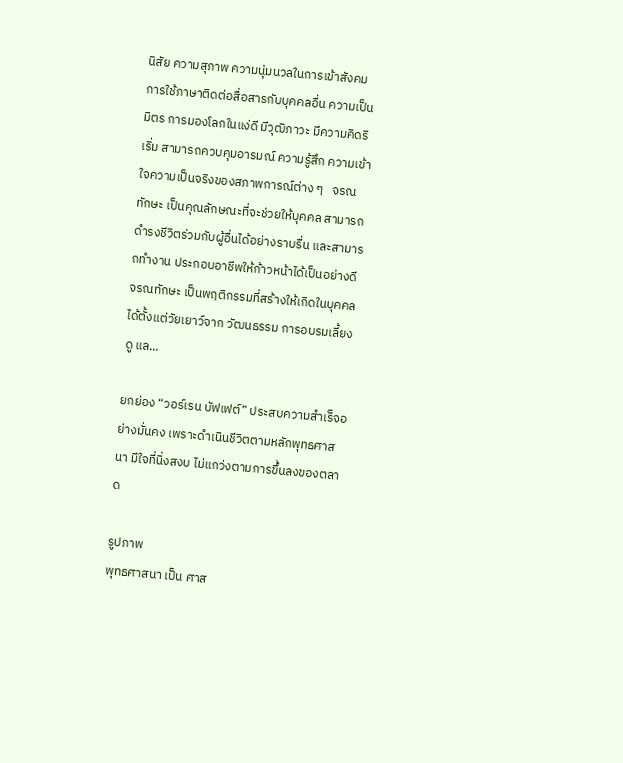นิสัย ความสุภาพ ความนุ่มนวลในการเข้าสังคม การใช้ภาษาติดต่อสื่อสารกับบุคคลอื่น ความเป็นมิตร การมองโลกในแง่ดี มีวุฒิภาวะ มีความคิดริเริ่ม สามารถควบคุมอารมณ์ ความรู้สึก ความเข้าใจความเป็นจริงของสภาพการณ์ต่าง ๆ   จรณทักษะ เป็นคุณลักษณะที่จะช่วยให้บุคคล สามารถดำรงชีวิตร่วมกับผู้อื่นได้อย่างราบรื่น และสามารถทำงาน ประกอบอาชีพให้ก้าวหน้าได้เป็นอย่างดี จรณทักษะ เป็นพฤติกรรมที่สร้างให้เกิดในบุคคลได้ตั้งแต่วัยเยาว์จาก วัฒนธรรม การอบรมเลี้ยงดู แล...

ยกย่อง “วอร์เรน บัฟเฟต์” ประสบความสำเร็จอย่างมั่นคง เพราะดำเนินชีวิตตามหลักพุทธศาสนา มีใจที่นิ่งสงบ ไม่แกว่งตามการขึ้นลงของตลาด

รูปภาพ
พุทธศาสนา เป็น ศาส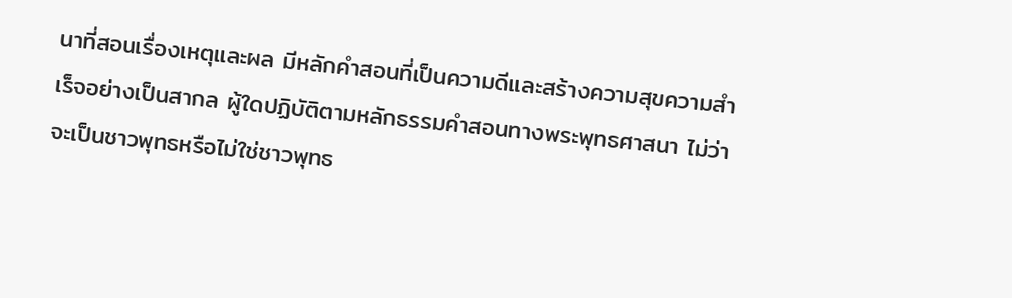นาที่สอนเรื่องเหตุและผล มีหลักคำสอนที่เป็นความดีและสร้างความสุขความสำเร็จอย่างเป็นสากล ผู้ใดปฏิบัติตามหลักธรรมคำสอนทางพระพุทธศาสนา ไม่ว่าจะเป็นชาวพุทธหรือไม่ใช่ชาวพุทธ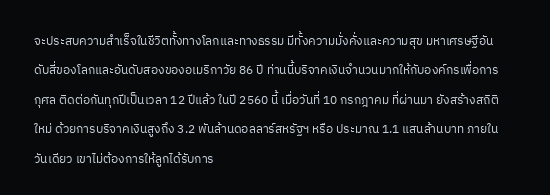จะประสบความสำเร็จในชีวิตทั้งทางโลกและทางธรรม มีทั้งความมั่งคั่งและความสุข มหาเศรษฐีอันดับสี่ของโลกและอันดับสองของอเมริกาวัย 86 ปี ท่านนี้บริจาคเงินจำนวนมากให้กับองค์กรเพื่อการกุศล ติดต่อกันทุกปีเป็นเวลา 12 ปีแล้ว ในปี 2560 นี้ เมื่อวันที่ 10 กรกฎาคม ที่ผ่านมา ยังสร้างสถิติใหม่ ด้วยการบริจาคเงินสูงถึง 3.2 พันล้านดอลลาร์สหรัฐฯ หรือ ประมาณ 1.1 แสนล้านบาท ภายในวันเดียว เขาไม่ต้องการให้ลูกได้รับการ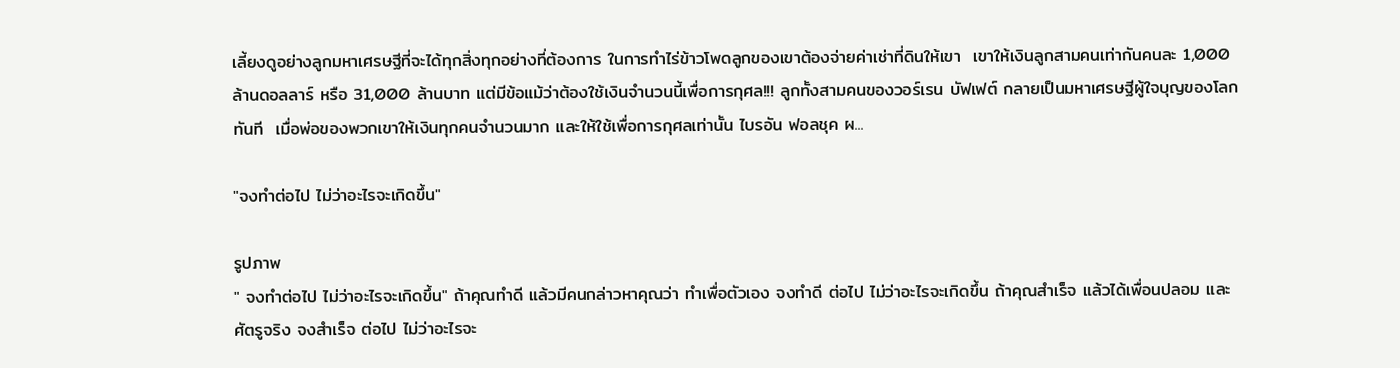เลี้ยงดูอย่างลูกมหาเศรษฐีที่จะได้ทุกสิ่งทุกอย่างที่ต้องการ ในการทำไร่ข้าวโพดลูกของเขาต้องจ่ายค่าเช่าที่ดินให้เขา  เขาให้เงินลูกสามคนเท่ากันคนละ 1,000 ล้านดอลลาร์ หรือ 31,000 ล้านบาท แต่มีข้อแม้ว่าต้องใช้เงินจำนวนนี้เพื่อการกุศล!!! ลูกทั้งสามคนของวอร์เรน บัฟเฟต์ กลายเป็นมหาเศรษฐีผู้ใจบุญของโลกทันที  เมื่อพ่อของพวกเขาให้เงินทุกคนจำนวนมาก และให้ใช้เพื่อการกุศลเท่านั้น ไบรอัน ฟอลชุค ผ...

"จงทำต่อไป ไม่ว่าอะไรจะเกิดขึ้น"

รูปภาพ
" จงทำต่อไป ไม่ว่าอะไรจะเกิดขึ้น" ถ้าคุณทำดี แล้วมีคนกล่าวหาคุณว่า ทำเพื่อตัวเอง จงทำดี ต่อไป ไม่ว่าอะไรจะเกิดขึ้น ถ้าคุณสำเร็จ แล้วได้เพื่อนปลอม และศัตรูจริง จงสำเร็จ ต่อไป ไม่ว่าอะไรจะ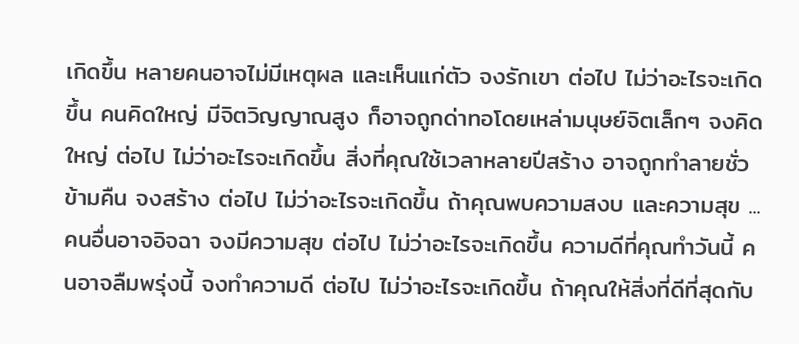เกิดขึ้น หลายคนอาจไม่มีเหตุผล และเห็นแก่ตัว จงรักเขา ต่อไป ไม่ว่าอะไรจะเกิดขึ้น คนคิดใหญ่ มีจิตวิญญาณสูง ก็อาจถูกด่าทอโดยเหล่ามนุษย์จิตเล็กๆ จงคิดใหญ่ ต่อไป ไม่ว่าอะไรจะเกิดขึ้น สิ่งที่คุณใช้เวลาหลายปีสร้าง อาจถูกทำลายชั่วข้ามคืน จงสร้าง ต่อไป ไม่ว่าอะไรจะเกิดขึ้น ถ้าคุณพบความสงบ และความสุข ...คนอื่นอาจอิจฉา จงมีความสุข ต่อไป ไม่ว่าอะไรจะเกิดขึ้น ความดีที่คุณทำวันนี้ คนอาจลืมพรุ่งนี้ จงทำความดี ต่อไป ไม่ว่าอะไรจะเกิดขึ้น ถ้าคุณให้สิ่งที่ดีที่สุดกับ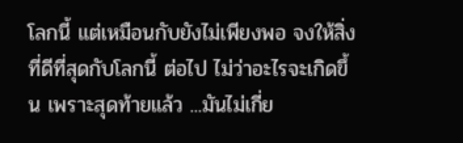โลกนี้ แต่เหมือนกับยังไม่เพียงพอ จงให้สิ่งที่ดีที่สุดกับโลกนี้ ต่อไป ไม่ว่าอะไรจะเกิดขึ้น เพราะสุดท้ายแล้ว ...มันไม่เกี่ย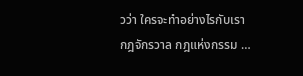วว่า ใครจะทำอย่างไรกับเรา กฎจักรวาล กฎแห่งกรรม …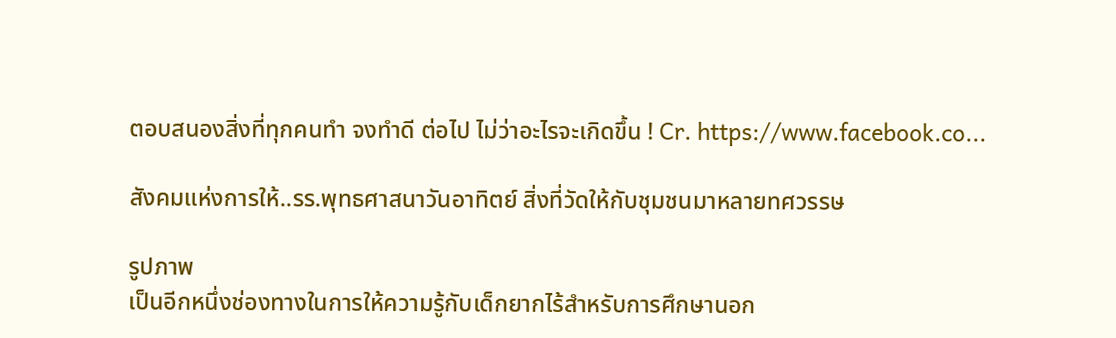ตอบสนองสิ่งที่ทุกคนทำ จงทำดี ต่อไป ไม่ว่าอะไรจะเกิดขึ้น ! Cr. https://www.facebook.co...

สังคมแห่งการให้..รร.พุทธศาสนาวันอาทิตย์ สิ่งที่วัดให้กับชุมชนมาหลายทศวรรษ

รูปภาพ
เป็นอีกหนึ่งช่องทางในการให้ความรู้กับเด็กยากไร้สำหรับการศึกษานอก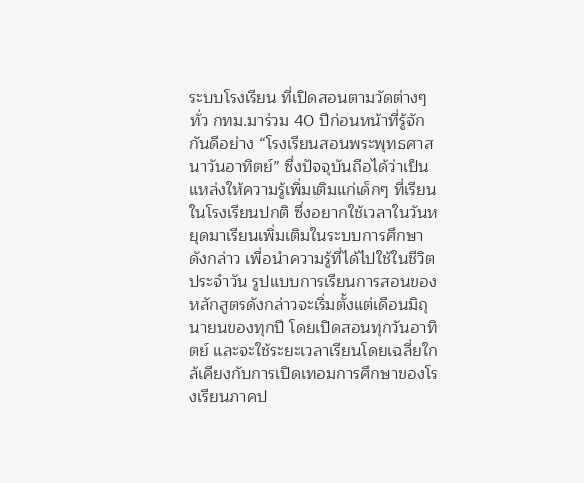ระบบโรงเรียน ที่เปิดสอนตามวัดต่างๆ ทั่ว กทม.มาร่วม 40 ปีก่อนหน้าที่รู้จักกันดีอย่าง “โรงเรียนสอนพระพุทธศาสนาวันอาทิตย์” ซึ่งปัจจุบันถือได้ว่าเป็นแหล่งให้ความรู้เพิ่มเติมแก่เด็กๆ ที่เรียนในโรงเรียนปกติ ซึ่งอยากใช้เวลาในวันหยุดมาเรียนเพิ่มเติมในระบบการศึกษาดังกล่าว เพื่อนำความรู้ที่ได้ไปใช้ในชีวิตประจำวัน รูปแบบการเรียนการสอนของหลักสูตรดังกล่าวจะเริ่มตั้งแต่เดือนมิถุนายนของทุกปี โดยเปิดสอนทุกวันอาทิตย์ และจะใช้ระยะเวลาเรียนโดยเฉลี่ยใกล้เคียงกับการเปิดเทอมการศึกษาของโรงเรียนภาคป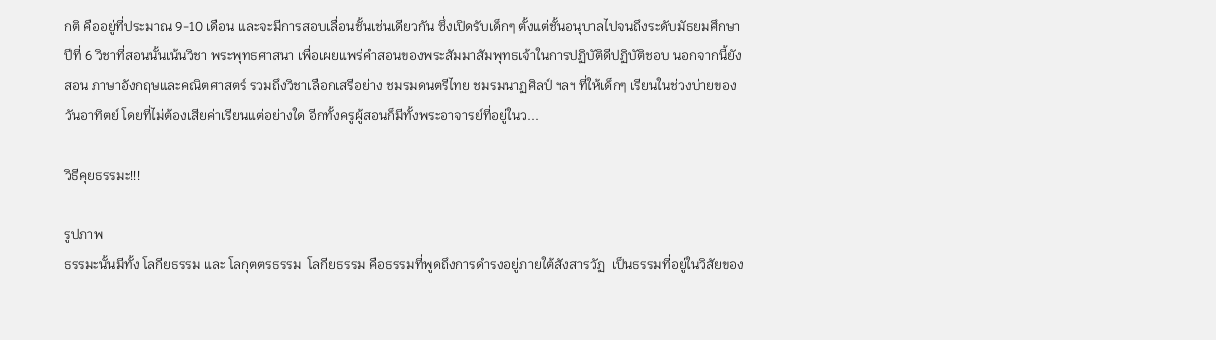กติ คืออยู่ที่ประมาณ 9-10 เดือน และจะมีการสอบเลื่อนชั้นเช่นเดียวกัน ซึ่งเปิดรับเด็กๆ ตั้งแต่ชั้นอนุบาลไปจนถึงระดับมัธยมศึกษาปีที่ 6 วิชาที่สอนนั้นเน้นวิชา พระพุทธศาสนา เพื่อเผยแพร่คำสอนของพระสัมมาสัมพุทธเจ้าในการปฏิบัติดีปฏิบัติชอบ นอกจากนี้ยังสอน ภาษาอังกฤษและคณิตศาสตร์ รวมถึงวิชาเลือกเสรีอย่าง ชมรมดนตรีไทย ชมรมนาฏศิลป์ ฯลฯ ที่ให้เด็กๆ เรียนในช่วงบ่ายของวันอาทิตย์ โดยที่ไม่ต้องเสียค่าเรียนแต่อย่างใด อีกทั้งครูผู้สอนก็มีทั้งพระอาจารย์ที่อยู่ในว...

วิธีคุยธรรมะ!!!

รูปภาพ
ธรรมะนั้นมีทั้ง โลกียธรรม และ โลกุตตรธรรม  โลกียธรรม คือธรรมที่พูดถึงการดำรงอยู่ภายใต้สังสารวัฏ  เป็นธรรมที่อยู่ในวิสัยของ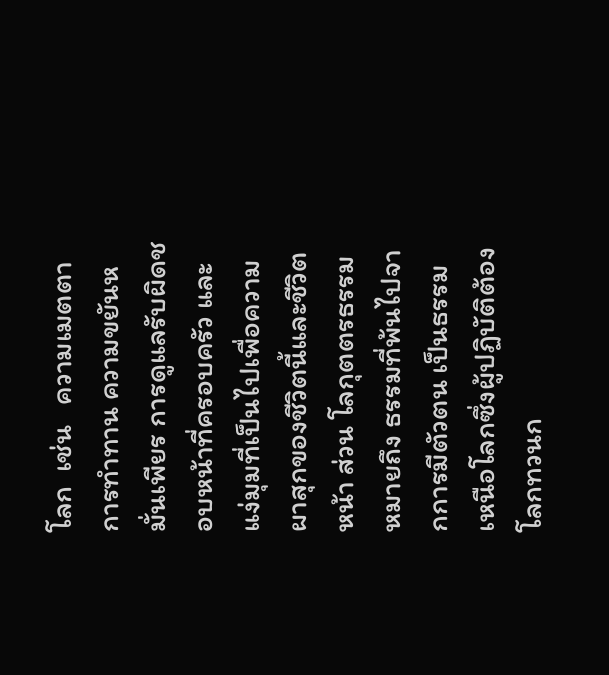โลก  เช่น   ความเมตตา การทำทาน ความขยันหมั่นเพียร การดูแลรับผิดชอบหน้าที่ครอบครัว และแง่มุมที่เป็นไปเพื่อความผาสุกของชีวิตนี้และชีวิตหน้า ส่วน โลกุตตรธรรม หมายถึง ธรรมที่พ้นไปจากการมีตัวตน เป็นธรรมเหนือโลกซึ่งผู้ปฏิบัติต้องโลกทวนก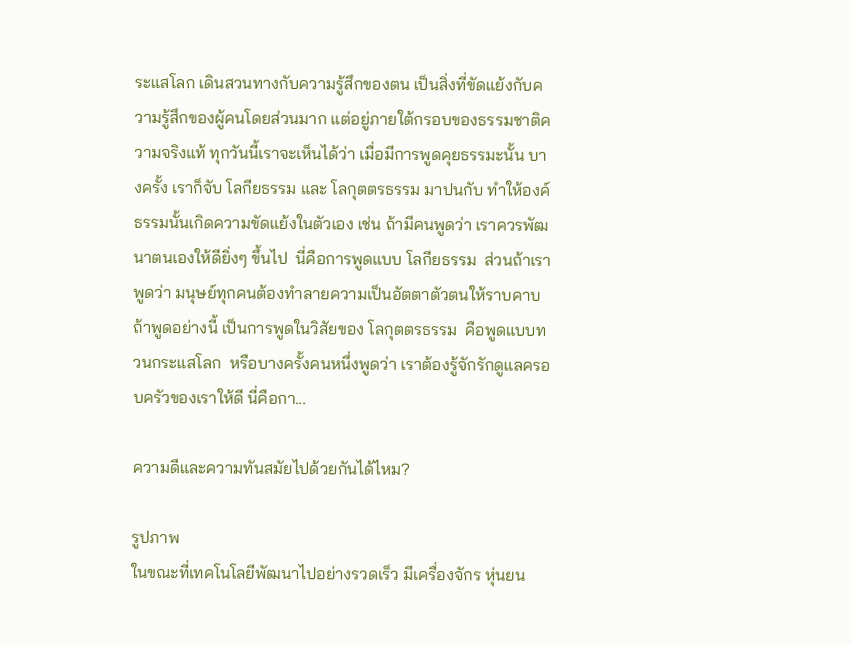ระแสโลก เดินสวนทางกับความรู้สึกของตน เป็นสิ่งที่ขัดแย้งกับความรู้สึกของผู้คนโดยส่วนมาก แต่อยู่ภายใต้กรอบของธรรมชาติความจริงแท้ ทุกวันนี้เราจะเห็นได้ว่า เมื่อมีการพูดคุยธรรมะนั้น บางครั้ง เราก็จับ โลกียธรรม และ โลกุตตรธรรม มาปนกับ ทำให้องค์ธรรมนั้นเกิดความขัดแย้งในตัวเอง เช่น ถ้ามีคนพูดว่า เราควรพัฒนาตนเองให้ดียิ่งๆ ขึ้นไป  นี่คือการพูดแบบ โลกียธรรม  ส่วนถ้าเราพูดว่า มนุษย์ทุกคนต้องทำลายความเป็นอัตตาตัวตนให้ราบคาบ ถ้าพูดอย่างนี้ เป็นการพูดในวิสัยของ โลกุตตรธรรม  คือพูดแบบทวนกระแสโลก  หรือบางครั้งคนหนึ่งพูดว่า เราต้องรู้จักรักดูแลครอบครัวของเราให้ดี นี่คือกา...

ความดีและความทันสมัยไปด้วยกันได้ไหม?

รูปภาพ
ในขณะที่เทคโนโลยีพัฒนาไปอย่างรวดเร็ว มีเครื่องจักร หุ่นยน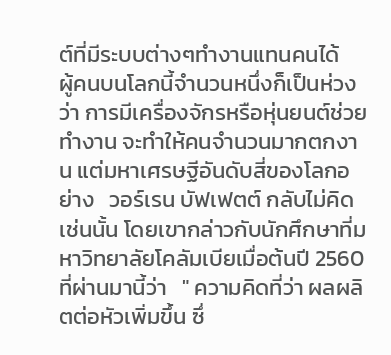ต์ที่มีระบบต่างๆทำงานแทนคนได้   ผู้คนบนโลกนี้จำนวนหนึ่งก็เป็นห่วงว่า การมีเครื่องจักรหรือหุ่นยนต์ช่วยทำงาน จะทำให้คนจำนวนมากตกงาน แต่มหาเศรษฐีอันดับสี่ของโลกอย่าง   วอร์เรน บัฟเฟตต์ กลับไม่คิดเช่นนั้น โดยเขากล่าวกับนักศึกษาที่มหาวิทยาลัยโคลัมเบียเมื่อต้นปี 2560 ที่ผ่านมานี้ว่า   " ความคิดที่ว่า ผลผลิตต่อหัวเพิ่มขึ้น ซึ่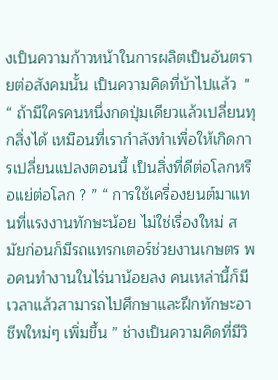งเป็นความก้าวหน้าในการผลิตเป็นอันตรายต่อสังคมนั้น เป็นความคิดที่บ้าไปแล้ว  " “ ถ้ามีใครคนหนึ่งกดปุ่มเดียวแล้วเปลี่ยนทุกสิ่งได้ เหมือนที่เรากำลังทำเพื่อให้เกิดการเปลี่ยนแปลงตอนนี้ เป็นสิ่งที่ดีต่อโลกหรือแย่ต่อโลก ? ” “ การใช้เครื่องยนต์มาแทนที่แรงงานทักษะน้อย ไม่ใช่เรื่องใหม่ สมัยก่อนก็มีรถแทรกเตอร์ช่วยงานเกษตร พอคนทำงานในไร่นาน้อยลง คนเหล่านี้ก็มีเวลาแล้วสามารถไปศึกษาและฝึกทักษะอาชีพใหม่ๆ เพิ่มขึ้น ” ช่างเป็นความคิดที่มีวิ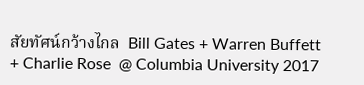สัยทัศน์กว้างไกล  Bill Gates + Warren Buffett + Charlie Rose  @ Columbia University 2017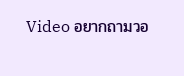Video อยากถามวอ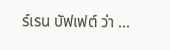ร์เรน บัฟเฟต์ ว่า ...